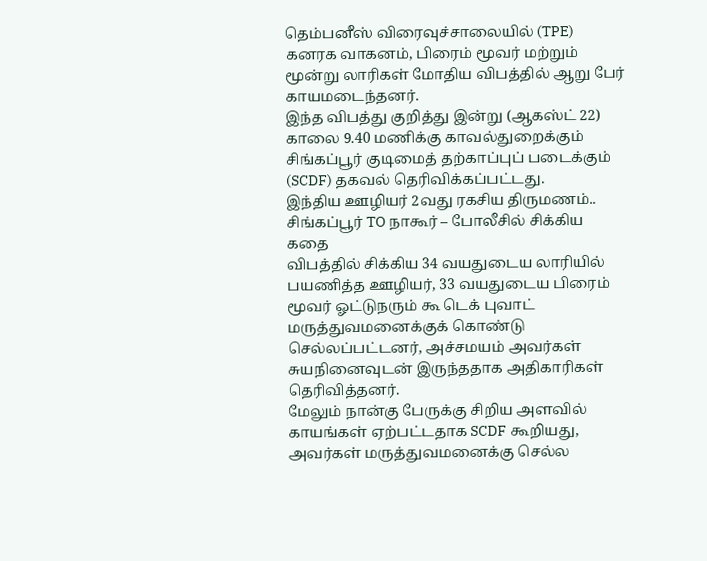தெம்பனீஸ் விரைவுச்சாலையில் (TPE) கனரக வாகனம், பிரைம் மூவர் மற்றும் மூன்று லாரிகள் மோதிய விபத்தில் ஆறு பேர் காயமடைந்தனர்.
இந்த விபத்து குறித்து இன்று (ஆகஸ்ட் 22) காலை 9.40 மணிக்கு காவல்துறைக்கும் சிங்கப்பூர் குடிமைத் தற்காப்புப் படைக்கும் (SCDF) தகவல் தெரிவிக்கப்பட்டது.
இந்திய ஊழியர் 2வது ரகசிய திருமணம்.. சிங்கப்பூர் TO நாகூர் – போலீசில் சிக்கிய கதை
விபத்தில் சிக்கிய 34 வயதுடைய லாரியில் பயணித்த ஊழியர், 33 வயதுடைய பிரைம் மூவர் ஓட்டுநரும் கூ டெக் புவாட் மருத்துவமனைக்குக் கொண்டு செல்லப்பட்டனர், அச்சமயம் அவர்கள் சுயநினைவுடன் இருந்ததாக அதிகாரிகள் தெரிவித்தனர்.
மேலும் நான்கு பேருக்கு சிறிய அளவில் காயங்கள் ஏற்பட்டதாக SCDF கூறியது, அவர்கள் மருத்துவமனைக்கு செல்ல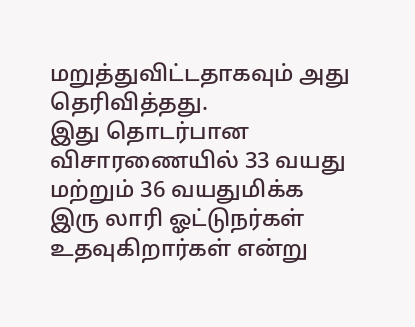மறுத்துவிட்டதாகவும் அது தெரிவித்தது.
இது தொடர்பான விசாரணையில் 33 வயது மற்றும் 36 வயதுமிக்க இரு லாரி ஓட்டுநர்கள் உதவுகிறார்கள் என்று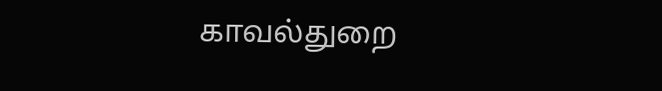காவல்துறை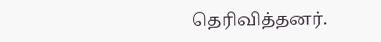தெரிவித்தனர்.